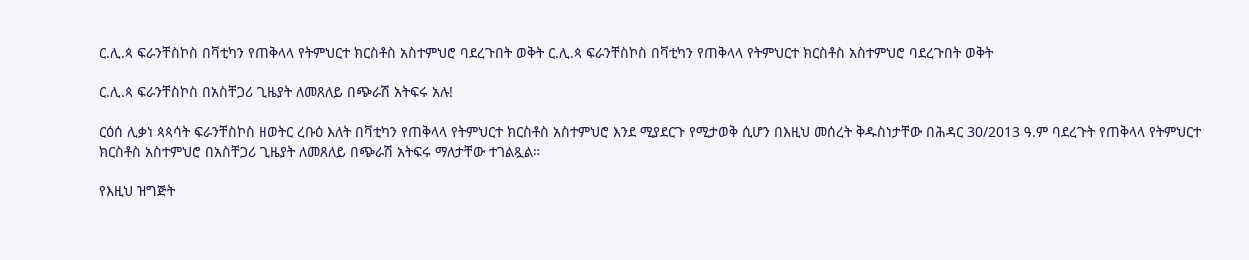ር.ሊ.ጳ ፍራንቸስኮስ በቫቲካን የጠቅላላ የትምህርተ ክርስቶስ አስተምህሮ ባደረጉበት ወቅት ር.ሊ.ጳ ፍራንቸስኮስ በቫቲካን የጠቅላላ የትምህርተ ክርስቶስ አስተምህሮ ባደረጉበት ወቅት

ር.ሊ.ጳ ፍራንቸስኮስ በአስቸጋሪ ጊዜያት ለመጸለይ በጭራሽ አትፍሩ አሉ!

ርዕሰ ሊቃነ ጳጳሳት ፍራንቸስኮስ ዘወትር ረቡዕ እለት በቫቲካን የጠቅላላ የትምህርተ ክርስቶስ አስተምህሮ እንደ ሚያደርጉ የሚታወቅ ሲሆን በእዚህ መሰረት ቅዱስነታቸው በሕዳር 30/2013 ዓ.ም ባደረጉት የጠቅላላ የትምህርተ ክርስቶስ አስተምህሮ በአስቸጋሪ ጊዜያት ለመጸለይ በጭራሽ አትፍሩ ማለታቸው ተገልጿል።

የእዚህ ዝግጅት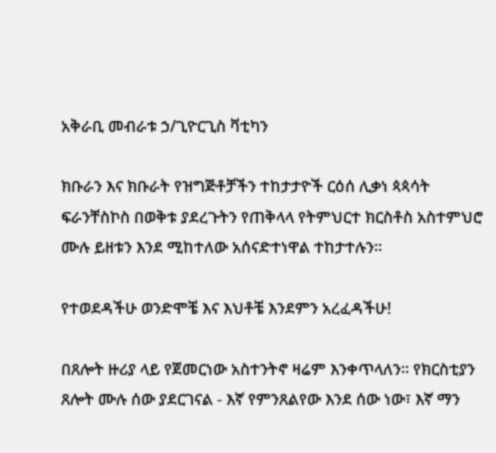አቅራቢ መብራቱ ኃ/ጊዮርጊስ ቫቲካን

ክቡራን እና ክቡራት የዝግጅቶቻችን ተከታታዮች ርዕሰ ሊቃነ ጳጳሳት ፍራንቸስኮስ በወቅቱ ያደረጉትን የጠቅላላ የትምህርተ ክርስቶስ አስተምህሮ ሙሉ ይዘቱን እንደ ሚከተለው አሰናድተነዋል ተከታተሉን።

የተወደዳችሁ ወንድሞቼ እና እህቶቼ እንደምን አረፈዳችሁ!

በጸሎት ዙሪያ ላይ የጀመርነው አስተንትኖ ዛሬም እንቀጥላለን። የክርስቲያን ጸሎት ሙሉ ሰው ያደርገናል - እኛ የምንጸልየው እንደ ሰው ነው፣ እኛ ማን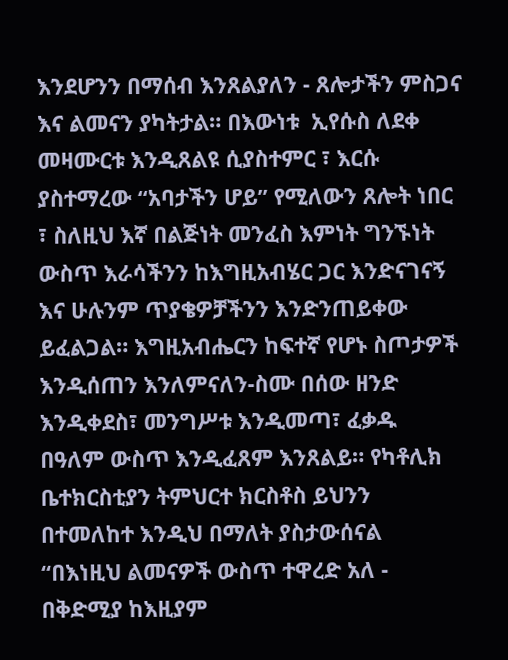እንደሆንን በማሰብ እንጸልያለን - ጸሎታችን ምስጋና እና ልመናን ያካትታል። በእውነቱ  ኢየሱስ ለደቀ መዛሙርቱ እንዲጸልዩ ሲያስተምር ፣ እርሱ ያስተማረው “አባታችን ሆይ” የሚለውን ጸሎት ነበር ፣ ስለዚህ እኛ በልጅነት መንፈስ እምነት ግንኙነት ውስጥ እራሳችንን ከእግዚአብሄር ጋር እንድናገናኝ እና ሁሉንም ጥያቄዎቻችንን እንድንጠይቀው ይፈልጋል። እግዚአብሔርን ከፍተኛ የሆኑ ስጦታዎች እንዲሰጠን እንለምናለን-ስሙ በሰው ዘንድ እንዲቀደስ፣ መንግሥቱ እንዲመጣ፣ ፈቃዱ በዓለም ውስጥ እንዲፈጸም እንጸልይ። የካቶሊክ ቤተክርስቲያን ትምህርተ ክርስቶስ ይህንን በተመለከተ እንዲህ በማለት ያስታውሰናል “በእነዚህ ልመናዎች ውስጥ ተዋረድ አለ - በቅድሚያ ከእዚያም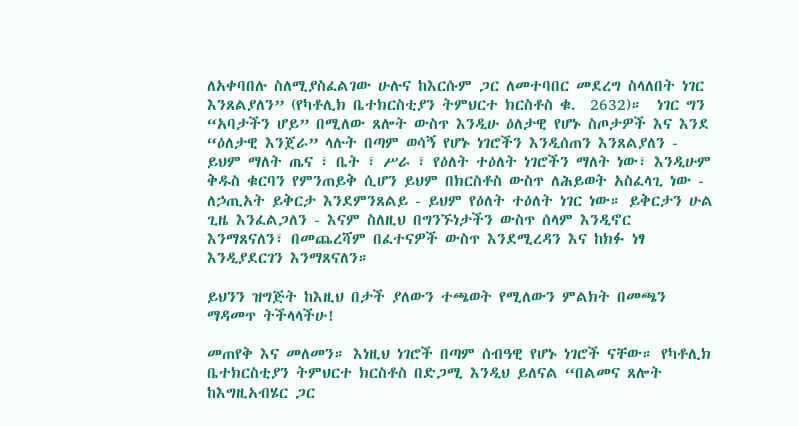ለአቀባበሉ ስለሚያስፈልገው ሁሉና ከእርሱም ጋር ለመተባበር መደረግ ስላለበት ነገር እንጸልያለን” (የካቶሊክ ቤተክርስቲያን ትምህርተ ክርስቶስ ቁ.  2632)።  ነገር ግን “አባታችን ሆይ” በሚለው ጸሎት ውስጥ እንዲሁ ዕለታዊ የሆኑ ስጦታዎች እና እንደ “ዕለታዊ እንጀራ” ላሉት በጣም ወሳኝ የሆኑ ነገሮችን እንዲሰጠን እንጸልያለን - ይህም ማለት ጤና ፣ ቤት ፣ ሥራ ፣ የዕለት ተዕለት ነገሮችን ማለት ነው፣ እንዲሁም ቅዱስ ቁርባን የምንጠይቅ ሲሆን ይህም በክርስቶስ ውስጥ ለሕይወት አስፈላጊ ነው - ለኃጢአት ይቅርታ እንደምንጸልይ - ይህም የዕለት ተዕለት ነገር ነው። ይቅርታን ሁል ጊዜ እንፈልጋለን - እናም ስለዚህ በግንኙነታችን ውስጥ ሰላም እንዲኖር እንማጸናለን፣ በመጨረሻም በፈተናዎች ውስጥ እንደሚረዳን እና ከክፉ ነፃ እንዲያደርገን እንማጸናለን።

ይህንን ዝግጅት ከእዚህ በታች ያለውን ተጫወት የሚለውን ምልክት በመጫን ማዳመጥ ትችላላችሁ!

መጠየቅ እና መለመን። እነዚህ ነገሮች በጣም ሰብዓዊ የሆኑ ነገሮች ናቸው። የካቶሊክ ቤተክርስቲያን ትምህርተ ክርስቶስ በድጋሚ እንዲህ ይለናል “በልመና ጸሎት ከእግዚአብሄር ጋር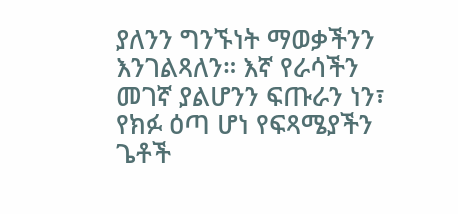ያለንን ግንኙነት ማወቃችንን እንገልጻለን። እኛ የራሳችን መገኛ ያልሆንን ፍጡራን ነን፣ የክፉ ዕጣ ሆነ የፍጻሜያችን ጌቶች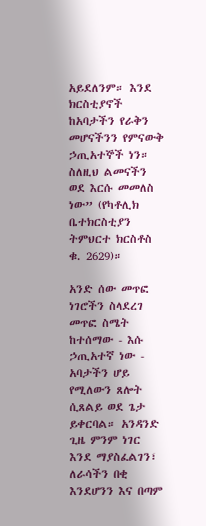አይደለንም። እንደ ክርስቲያኖች ከአባታችን የራቅን መሆናችንን የምናውቅ ኃጢአተኞች ነን። ስለዚህ ልመናችን ወደ እርሱ መመለስ ነው” (የካቶሊክ ቤተክርስቲያን ትምህርተ ክርስቶስ ቁ. 2629)።

አንድ ሰው መጥፎ ነገሮችን ስላደረገ መጥፎ ስሜት ከተሰማው - እሱ ኃጢአተኛ ነው - አባታችን ሆይ የሚለውን ጸሎት ሲጸልይ ወደ ጌታ ይቀርባል። አንዳንድ ጊዜ ምንም ነገር እንደ ማያስፈልገን፣ ለራሳችን በቂ እንደሆንን እና በጣም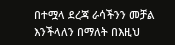በተሟላ ደረጃ ራሳችንን መቻል እንችላለን በማለት በእዚህ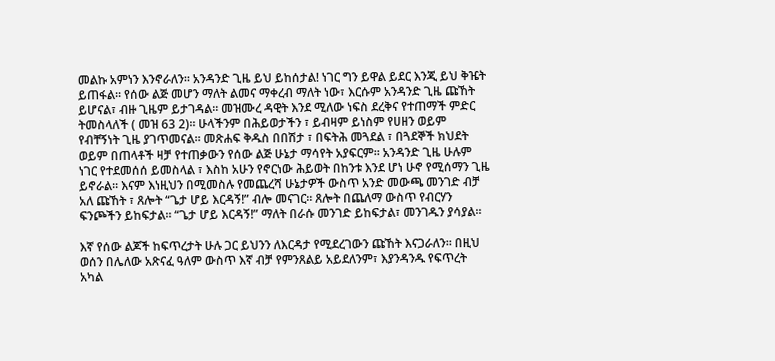መልኩ አምነን እንኖራለን። አንዳንድ ጊዜ ይህ ይከሰታል! ነገር ግን ይዋል ይደር እንጂ ይህ ቅዤት ይጠፋል። የሰው ልጅ መሆን ማለት ልመና ማቀረብ ማለት ነው፣ እርሱም አንዳንድ ጊዜ ጩኸት ይሆናል፣ ብዙ ጊዜም ይታገዳል። መዝሙረ ዳዊት እንደ ሚለው ነፍስ ደረቅና የተጠማች ምድር ትመስላለች ( መዝ 63 2)። ሁላችንም በሕይወታችን ፣ ይብዛም ይነስም የሀዘን ወይም የብቸኝነት ጊዜ ያገጥመናል። መጽሐፍ ቅዱስ በበሽታ ፣ በፍትሕ መጓደል ፣ በጓደኞች ክህደት ወይም በጠላቶች ዛቻ የተጠቃውን የሰው ልጅ ሁኔታ ማሳየት አያፍርም። አንዳንድ ጊዜ ሁሉም ነገር የተደመሰሰ ይመስላል ፣ እስከ አሁን የኖርነው ሕይወት በከንቱ እንደ ሆነ ሁኖ የሚሰማን ጊዜ ይኖራል። እናም እነዚህን በሚመስሉ የመጨረሻ ሁኔታዎች ውስጥ አንድ መውጫ መንገድ ብቻ አለ ጩኸት ፣ ጸሎት “ጌታ ሆይ እርዳኝ!” ብሎ መናገር። ጸሎት በጨለማ ውስጥ የብርሃን ፍንጮችን ይከፍታል። “ጌታ ሆይ እርዳኝ!” ማለት በራሱ መንገድ ይከፍታል፣ መንገዱን ያሳያል።

እኛ የሰው ልጆች ከፍጥረታት ሁሉ ጋር ይህንን ለእርዳታ የሚደረገውን ጩኸት እናጋራለን። በዚህ ወሰን በሌለው አጽናፈ ዓለም ውስጥ እኛ ብቻ የምንጸልይ አይደለንም፣ እያንዳንዱ የፍጥረት አካል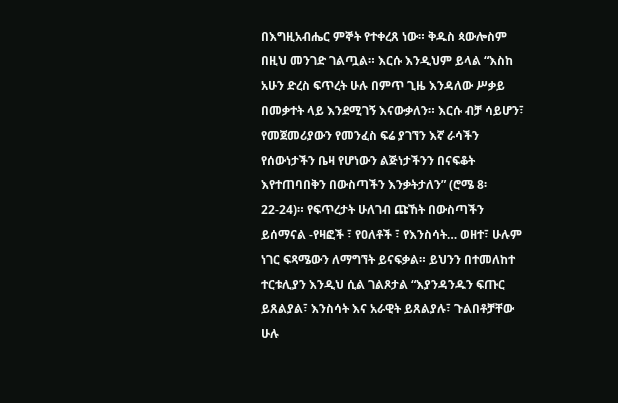በእግዚአብሔር ምኞት የተቀረጸ ነው። ቅዱስ ጳውሎስም በዚህ መንገድ ገልጧል። እርሱ እንዲህም ይላል “እስከ አሁን ድረስ ፍጥረት ሁሉ በምጥ ጊዜ እንዳለው ሥቃይ በመቃተት ላይ እንደሚገኝ እናውቃለን። እርሱ ብቻ ሳይሆን፣ የመጀመሪያውን የመንፈስ ፍሬ ያገኘን እኛ ራሳችን የሰውነታችን ቤዛ የሆነውን ልጅነታችንን በናፍቆት እየተጠባበቅን በውስጣችን እንቃትታለን” (ሮሜ 8፡22-24)። የፍጥረታት ሁለገብ ጩኸት በውስጣችን ይሰማናል -የዛፎች ፣ የዐለቶች ፣ የእንስሳት… ወዘተ፣ ሁሉም ነገር ፍጻሜውን ለማግኘት ይናፍቃል። ይህንን በተመለከተ ተርቱሊያን እንዲህ ሲል ገልጾታል “እያንዳንዱን ፍጡር ይጸልያል፣ እንስሳት እና አራዊት ይጸልያሉ፣ ጉልበቶቻቸው ሁሉ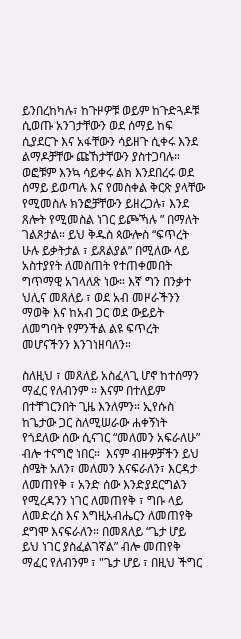ይንበረከካሉ፣ ከጉዞዎቹ ወይም ከጉድጓዶቹ ሲወጡ አንገታቸውን ወደ ሰማይ ከፍ ሲያደርጉ እና አፋቸውን ሳይዘጉ ሲቀሩ እንደ ልማዶቻቸው ጩኸታቸውን ያስተጋባሉ። ወፎቹም እንኳ ሳይቀሩ ልክ እንደበረሩ ወደ ሰማይ ይወጣሉ እና የመስቀል ቅርጽ ያላቸው የሚመስሉ ክንፎቻቸውን ይዘረጋሉ፣ እንደ ጸሎት የሚመስል ነገር ይጮኻሉ ” በማለት ገልጾታል። ይህ ቅዱስ ጳውሎስ “ፍጥረት ሁሉ ይቃትታል ፣ ይጸልያል” በሚለው ላይ አስተያየት ለመስጠት የተጠቀመበት ግጥማዊ አገላለጽ ነው። እኛ ግን በንቃተ ህሊና መጸለይ ፣ ወደ አብ መዞራችንን ማወቅ እና ከአብ ጋር ወደ ውይይት ለመግባት የምንችል ልዩ ፍጥረት መሆናችንን እንገነዘባለን።

ስለዚህ ፣ መጸለይ አስፈላጊ ሆኖ ከተሰማን ማፈር የለብንም ። እናም በተለይም በተቸገርንበት ጊዜ እንለምን። ኢየሱስ ከጌታው ጋር ስለሚሠራው ሐቀኝነት የጎደለው ሰው ሲናገር “መለመን አፍራለሁ” ብሎ ተናግሮ ነበር።  እናም ብዙዎቻችን ይህ ስሜት አለን፣ መለመን እናፍራለን፣ እርዳታ ለመጠየቅ ፣ አንድ ሰው እንድያደርግልን የሚረዳንን ነገር ለመጠየቅ ፣ ግቡ ላይ ለመድረስ እና እግዚአብሔርን ለመጠየቅ ደግሞ እናፍራለን። በመጸለይ “ጌታ ሆይ ይህ ነገር ያስፈልገኛል” ብሎ መጠየቅ ማፈር የለብንም ፣ "ጌታ ሆይ ፣ በዚህ ችግር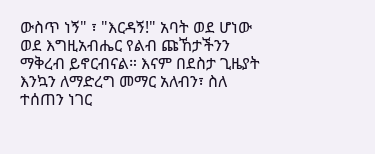ውስጥ ነኝ" ፣ "እርዳኝ!" አባት ወደ ሆነው ወደ እግዚአብሔር የልብ ጩኸታችንን ማቅረብ ይኖርብናል። እናም በደስታ ጊዜያት እንኳን ለማድረግ መማር አለብን፣ ስለ ተሰጠን ነገር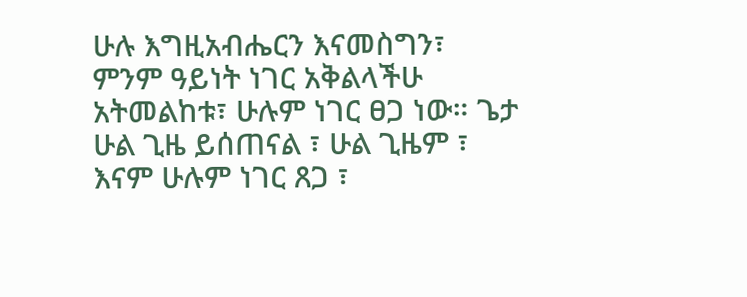ሁሉ እግዚአብሔርን እናመስግን፣ ምንም ዓይነት ነገር አቅልላችሁ አትመልከቱ፣ ሁሉም ነገር ፀጋ ነው። ጌታ ሁል ጊዜ ይሰጠናል ፣ ሁል ጊዜም ፣ እናም ሁሉም ነገር ጸጋ ፣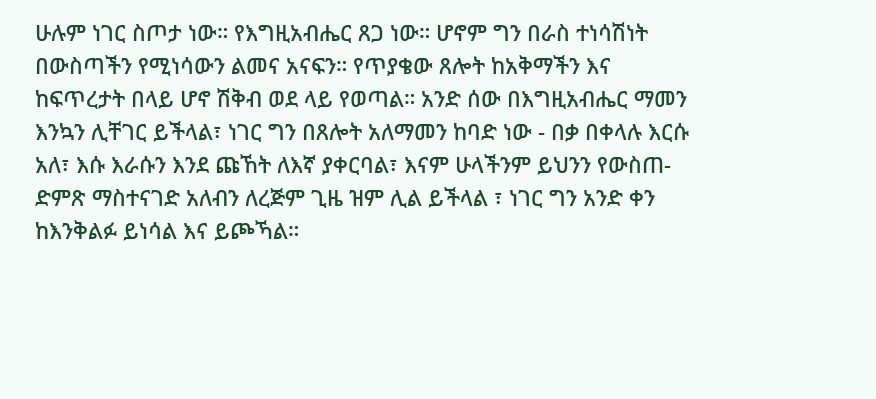ሁሉም ነገር ስጦታ ነው። የእግዚአብሔር ጸጋ ነው። ሆኖም ግን በራስ ተነሳሽነት በውስጣችን የሚነሳውን ልመና አናፍን። የጥያቄው ጸሎት ከአቅማችን እና ከፍጥረታት በላይ ሆኖ ሽቅብ ወደ ላይ የወጣል። አንድ ሰው በእግዚአብሔር ማመን እንኳን ሊቸገር ይችላል፣ ነገር ግን በጸሎት አለማመን ከባድ ነው - በቃ በቀላሉ እርሱ አለ፣ እሱ እራሱን እንደ ጩኸት ለእኛ ያቀርባል፣ እናም ሁላችንም ይህንን የውስጠ-ድምጽ ማስተናገድ አለብን ለረጅም ጊዜ ዝም ሊል ይችላል ፣ ነገር ግን አንድ ቀን ከእንቅልፉ ይነሳል እና ይጮኻል።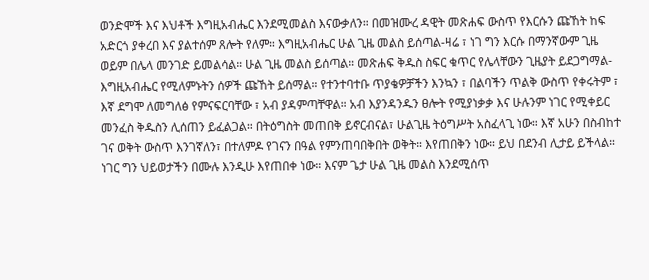ወንድሞች እና እህቶች እግዚአብሔር እንደሚመልስ እናውቃለን። በመዝሙረ ዳዊት መጽሐፍ ውስጥ የእርሱን ጩኸት ከፍ አድርጎ ያቀረበ እና ያልተሰም ጸሎት የለም። እግዚአብሔር ሁል ጊዜ መልስ ይሰጣል-ዛሬ ፣ ነገ ግን እርሱ በማንኛውም ጊዜ ወይም በሌላ መንገድ ይመልሳል። ሁል ጊዜ መልስ ይሰጣል። መጽሐፍ ቅዱስ ስፍር ቁጥር የሌላቸውን ጊዜያት ይደጋግማል-እግዚአብሔር የሚለምኑትን ሰዎች ጩኸት ይሰማል። የተንተባተቡ ጥያቄዎቻችን እንኳን ፣ በልባችን ጥልቅ ውስጥ የቀሩትም ፣ እኛ ደግሞ ለመግለፅ የምናፍርባቸው ፣ አብ ያዳምጣቸዋል። አብ እያንዳንዱን ፀሎት የሚያነቃቃ እና ሁሉንም ነገር የሚቀይር መንፈስ ቅዱስን ሊሰጠን ይፈልጋል። በትዕግስት መጠበቅ ይኖርብናል፣ ሁልጊዜ ትዕግሥት አስፈላጊ ነው። እኛ አሁን በስብከተ ገና ወቅት ውስጥ እንገኛለን፣ በተለምዶ የገናን በዓል የምንጠባበቅበት ወቅት። እየጠበቅን ነው። ይህ በደንብ ሊታይ ይችላል። ነገር ግን ህይወታችን በሙሉ እንዲሁ እየጠበቀ ነው። እናም ጌታ ሁል ጊዜ መልስ እንደሚሰጥ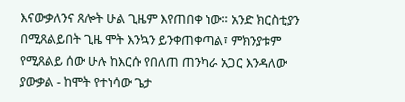እናውቃለንና ጸሎት ሁል ጊዜም እየጠበቀ ነው። አንድ ክርስቲያን በሚጸልይበት ጊዜ ሞት እንኳን ይንቀጠቀጣል፣ ምክንያቱም የሚጸልይ ሰው ሁሉ ከእርሱ የበለጠ ጠንካራ አጋር እንዳለው ያውቃል - ከሞት የተነሳው ጌታ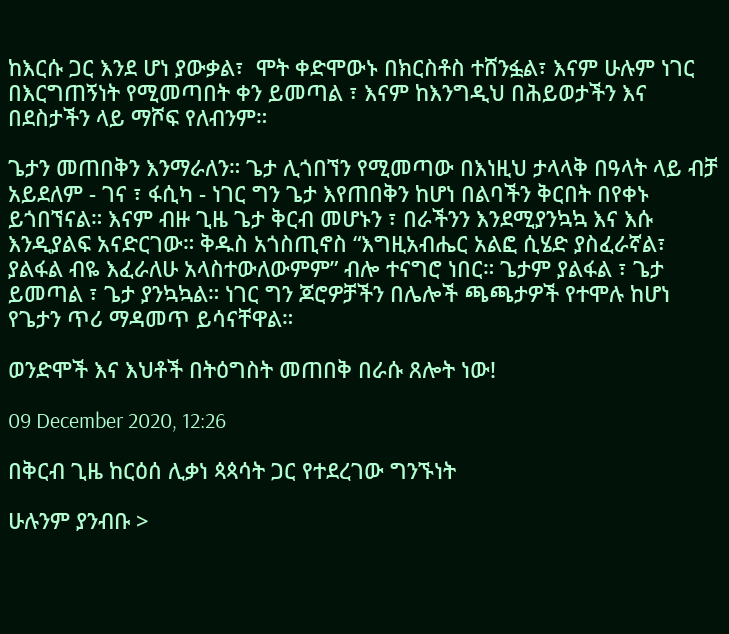ከእርሱ ጋር እንደ ሆነ ያውቃል፣  ሞት ቀድሞውኑ በክርስቶስ ተሸንፏል፣ እናም ሁሉም ነገር በእርግጠኝነት የሚመጣበት ቀን ይመጣል ፣ እናም ከእንግዲህ በሕይወታችን እና በደስታችን ላይ ማሾፍ የለብንም።

ጌታን መጠበቅን እንማራለን። ጌታ ሊጎበኘን የሚመጣው በእነዚህ ታላላቅ በዓላት ላይ ብቻ አይደለም - ገና ፣ ፋሲካ - ነገር ግን ጌታ እየጠበቅን ከሆነ በልባችን ቅርበት በየቀኑ ይጎበኘናል። እናም ብዙ ጊዜ ጌታ ቅርብ መሆኑን ፣ በራችንን እንደሚያንኳኳ እና እሱ እንዲያልፍ አናድርገው። ቅዱስ አጎስጢኖስ “እግዚአብሔር አልፎ ሲሄድ ያስፈራኛል፣ ያልፋል ብዬ እፈራለሁ አላስተውለውምም” ብሎ ተናግሮ ነበር። ጌታም ያልፋል ፣ ጌታ ይመጣል ፣ ጌታ ያንኳኳል። ነገር ግን ጆሮዎቻችን በሌሎች ጫጫታዎች የተሞሉ ከሆነ የጌታን ጥሪ ማዳመጥ ይሳናቸዋል።

ወንድሞች እና እህቶች በትዕግስት መጠበቅ በራሱ ጸሎት ነው!

09 December 2020, 12:26

በቅርብ ጊዜ ከርዕሰ ሊቃነ ጳጳሳት ጋር የተደረገው ግንኙነት

ሁሉንም ያንብቡ >